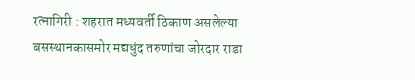रत्नागिरी : शहरात मध्यवर्ती ठिकाण असलेल्या बसस्थानकासमोर मद्यधुंद तरुणांचा जोरदार राडा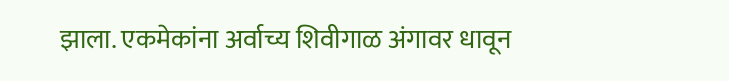झाला. एकमेकांना अर्वाच्य शिवीगाळ अंगावर धावून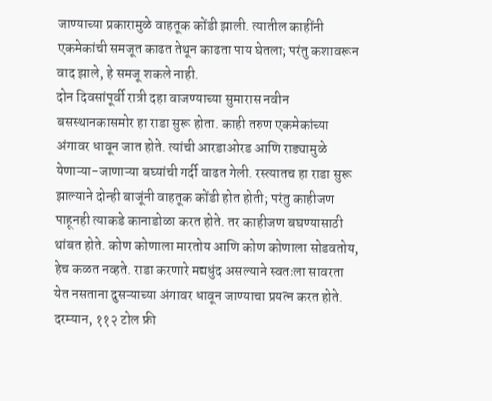जाण्याच्या प्रकारामुळे वाहतूक कोंडी झाली. त्यातील काहींनी एकमेकांची समजूत काढत तेथून काढता पाय घेतला; परंतु कशावरून वाद झाले, हे समजू शकले नाही.
दोन दिवसांपूर्वी रात्री दहा वाजण्याच्या सुमारास नवीन बसस्थानकासमोर हा राडा सुरू होता. काही तरुण एकमेकांच्या अंगावर धावून जात होते. त्यांची आरडाओरड आणि राड्यामुळे येणाऱ्या-जाणाऱ्या बघ्यांची गर्दी वाढत गेली. रस्त्यातच हा राडा सुरू झाल्याने दोन्ही बाजूंनी वाहतूक कोंडी होत होती; परंतु काहीजण पाहूनही त्याकडे कानाडोळा करत होते. तर काहीजण बघण्यासाठी थांबत होते. कोण कोणाला मारतोय आणि कोण कोणाला सोडवतोय, हेच कळत नव्हते. राडा करणारे मद्यधुंद असल्याने स्वतःला सावरता येत नसताना दुसऱ्याच्या अंगावर धावून जाण्याचा प्रयत्न करत होते. दरम्यान, ११२ टोल फ्री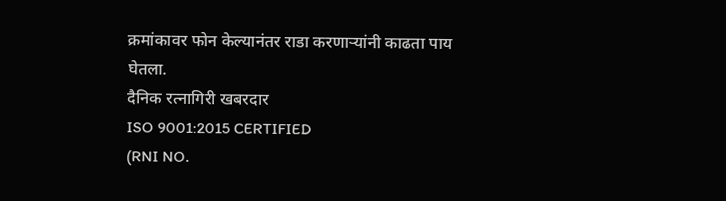क्रमांकावर फोन केल्यानंतर राडा करणाऱ्यांनी काढता पाय घेतला.
दैनिक रत्नागिरी खबरदार
ISO 9001:2015 CERTIFIED
(RNI NO.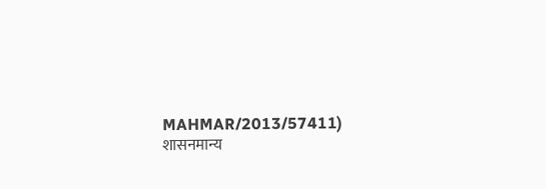MAHMAR/2013/57411)
शासनमान्य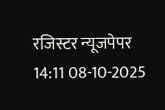रजिस्टर न्यूजपेपर
14:11 08-10-2025